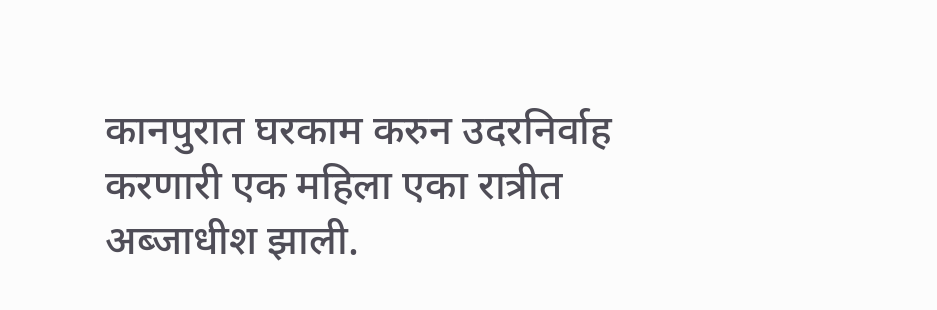कानपुरात घरकाम करुन उदरनिर्वाह करणारी एक महिला एका रात्रीत अब्जाधीश झाली.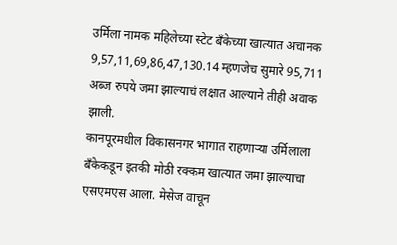उर्मिला नामक महिलेच्या स्टेट बँकेच्या खात्यात अचानक 9,57,11,69,86,47,130.14 म्हणजेच सुमारे 95,711 अब्ज रुपये जमा झाल्याचं लक्षात आल्याने तीही अवाक झाली.
कानपूरमधील विकासनगर भागात राहणाऱ्या उर्मिलाला बँकेकडून इतकी मोठी रक्कम खात्यात जमा झाल्याचा एसएमएस आला. मेसेज वाचून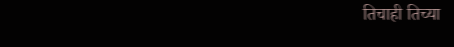तिचाही तिच्या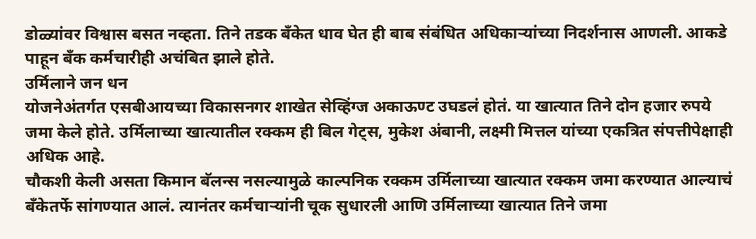डोळ्यांवर विश्वास बसत नव्हता. तिने तडक बँकेत धाव घेत ही बाब संबंधित अधिकाऱ्यांच्या निदर्शनास आणली. आकडे पाहून बँक कर्मचारीही अचंबित झाले होते.
उर्मिलाने जन धन
योजनेअंतर्गत एसबीआयच्या विकासनगर शाखेत सेव्हिंग्ज अकाऊण्ट उघडलं होतं. या खात्यात तिने दोन हजार रुपये जमा केले होते. उर्मिलाच्या खात्यातील रक्कम ही बिल गेट्स, मुकेश अंबानी, लक्ष्मी मित्तल यांच्या एकत्रित संपत्तीपेक्षाही अधिक आहे.
चौकशी केली असता किमान बॅलन्स नसल्यामुळे काल्पनिक रक्कम उर्मिलाच्या खात्यात रक्कम जमा करण्यात आल्याचं बँकेतर्फे सांगण्यात आलं. त्यानंतर कर्मचाऱ्यांनी चूक सुधारली आणि उर्मिलाच्या खात्यात तिने जमा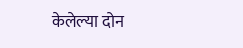केलेल्या दोन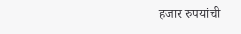हजार रुपयांची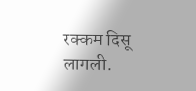रक्कम दिसू लागली.